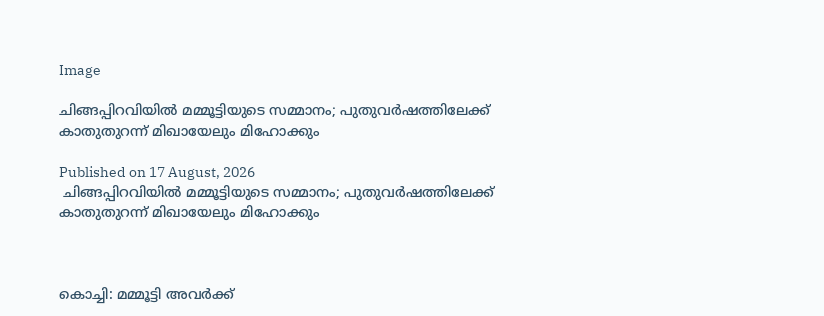Image

ചിങ്ങപ്പിറവിയില്‍ മമ്മൂട്ടിയുടെ സമ്മാനം; പുതുവര്‍ഷത്തിലേക്ക് കാതുതുറന്ന് മിഖായേലും മിഹോക്കും

Published on 17 August, 2026
 ചിങ്ങപ്പിറവിയില്‍ മമ്മൂട്ടിയുടെ സമ്മാനം; പുതുവര്‍ഷത്തിലേക്ക് കാതുതുറന്ന് മിഖായേലും മിഹോക്കും



കൊച്ചി: മമ്മൂട്ടി അവര്‍ക്ക്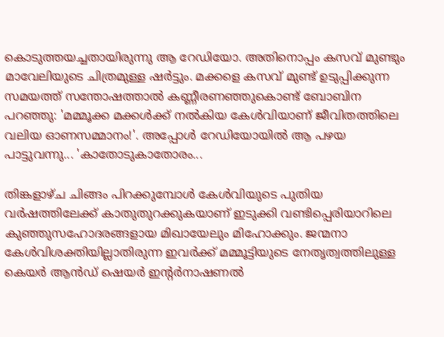കൊടുത്തയച്ചതായിരുന്നു ആ റേഡിയോ. അതിനൊപ്പം കസവ് മുണ്ടും മാവേലിയുടെ ചിത്രമുള്ള ഷര്‍ട്ടും. മക്കളെ കസവ് മുണ്ട് ഉടുപ്പിക്കുന്ന സമയത്ത് സന്തോഷത്താല്‍ കണ്ണീരണഞ്ഞുകൊണ്ട് ബോബിന പറഞ്ഞു: 'മമ്മൂക്ക മക്കള്‍ക്ക് നല്‍കിയ കേള്‍വിയാണ് ജീവിതത്തിലെ വലിയ ഓണസമ്മാനം!'. അപ്പോള്‍ റേഡിയോയില്‍ ആ പഴയ പാട്ടുവന്നു... 'കാതോടുകാതോരം...

തിങ്കളാഴ്ച ചിങ്ങം പിറക്കുമ്പോള്‍ കേള്‍വിയുടെ പുതിയ വര്‍ഷത്തിലേക്ക് കാതുതുറക്കുകയാണ് ഇടുക്കി വണ്ടിപ്പെരിയാറിലെ കുഞ്ഞുസഹോദരങ്ങളായ മിഖായേലും മിഹോക്കും. ജന്മനാ കേള്‍വിശക്തിയില്ലാതിരുന്ന ഇവര്‍ക്ക് മമ്മൂട്ടിയുടെ നേതൃത്വത്തിലുള്ള കെയര്‍ ആന്‍ഡ് ഷെയര്‍ ഇന്റര്‍നാഷണല്‍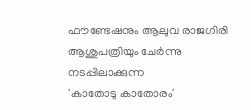ഫൗണ്ടേഷനും ആലുവ രാജഗിരി ആശുപത്രിയും ചേര്‍ന്നു നടപ്പിലാക്കുന്ന
'കാതോടു കാതോരം'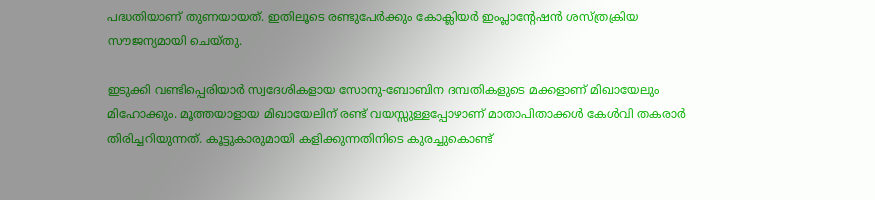പദ്ധതിയാണ് തുണയായത്. ഇതിലൂടെ രണ്ടുപേര്‍ക്കും കോക്ലിയര്‍ ഇംപ്ലാന്റേഷന്‍ ശസ്ത്രക്രിയ സൗജന്യമായി ചെയ്തു.

ഇടുക്കി വണ്ടിപ്പെരിയാര്‍ സ്വദേശികളായ സോനു-ബോബിന ദമ്പതികളുടെ മക്കളാണ് മിഖായേലും മിഹോക്കും. മൂത്തയാളായ മിഖായേലിന് രണ്ട് വയസ്സുള്ളപ്പോഴാണ് മാതാപിതാക്കള്‍ കേള്‍വി തകരാര്‍ തിരിച്ചറിയുന്നത്. കൂട്ടുകാരുമായി കളിക്കുന്നതിനിടെ കുരച്ചുകൊണ്ട്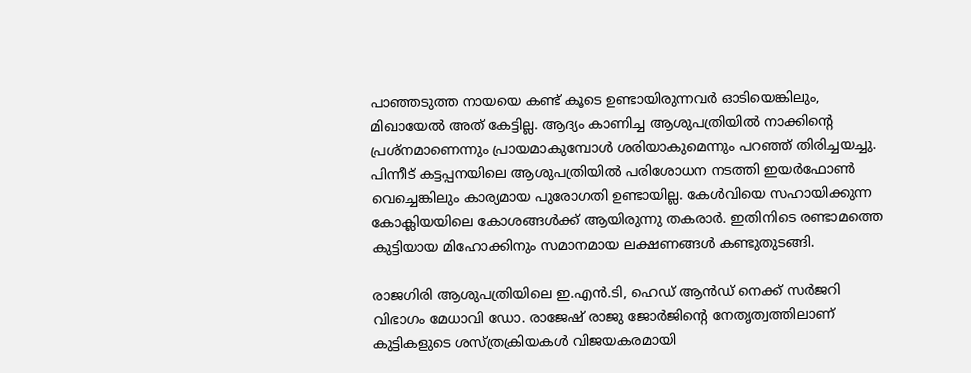പാഞ്ഞടുത്ത നായയെ കണ്ട് കൂടെ ഉണ്ടായിരുന്നവര്‍ ഓടിയെങ്കിലും, മിഖായേല്‍ അത് കേട്ടില്ല. ആദ്യം കാണിച്ച ആശുപത്രിയില്‍ നാക്കിന്റെ പ്രശ്‌നമാണെന്നും പ്രായമാകുമ്പോള്‍ ശരിയാകുമെന്നും പറഞ്ഞ് തിരിച്ചയച്ചു. പിന്നീട് കട്ടപ്പനയിലെ ആശുപത്രിയില്‍ പരിശോധന നടത്തി ഇയര്‍ഫോണ്‍ വെച്ചെങ്കിലും കാര്യമായ പുരോഗതി ഉണ്ടായില്ല. കേള്‍വിയെ സഹായിക്കുന്ന കോക്ലിയയിലെ കോശങ്ങള്‍ക്ക് ആയിരുന്നു തകരാര്‍. ഇതിനിടെ രണ്ടാമത്തെ കുട്ടിയായ മിഹോക്കിനും സമാനമായ ലക്ഷണങ്ങള്‍ കണ്ടുതുടങ്ങി.

രാജഗിരി ആശുപത്രിയിലെ ഇ.എന്‍.ടി, ഹെഡ് ആന്‍ഡ് നെക്ക് സര്‍ജറി വിഭാഗം മേധാവി ഡോ. രാജേഷ് രാജു ജോര്‍ജിന്റെ നേതൃത്വത്തിലാണ് കുട്ടികളുടെ ശസ്ത്രക്രിയകള്‍ വിജയകരമായി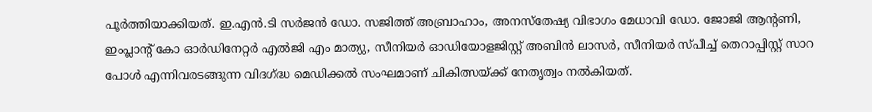പൂര്‍ത്തിയാക്കിയത്. ഇ.എന്‍.ടി സര്‍ജന്‍ ഡോ. സജിത്ത് അബ്രാഹാം, അനസ്‌തേഷ്യ വിഭാഗം മേധാവി ഡോ. ജോജി ആന്റണി, ഇംപ്ലാന്റ് കോ ഓര്‍ഡിനേറ്റര്‍ എല്‍ജി എം മാത്യു, സീനിയര്‍ ഓഡിയോളജിസ്റ്റ് അബിന്‍ ലാസര്‍, സീനിയര്‍ സ്പീച്ച് തെറാപ്പിസ്റ്റ് സാറ പോള്‍ എന്നിവരടങ്ങുന്ന വിദഗ്ദ്ധ മെഡിക്കല്‍ സംഘമാണ് ചികിത്സയ്ക്ക് നേതൃത്വം നല്‍കിയത്.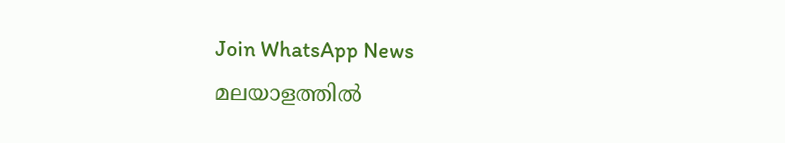Join WhatsApp News
മലയാളത്തില്‍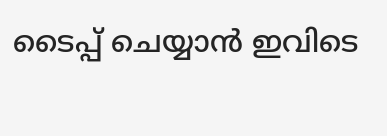ടൈപ്പ് ചെയ്യാന്‍ ഇവിടെ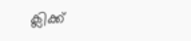ക്ലിക്ക്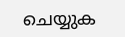ചെയ്യുക